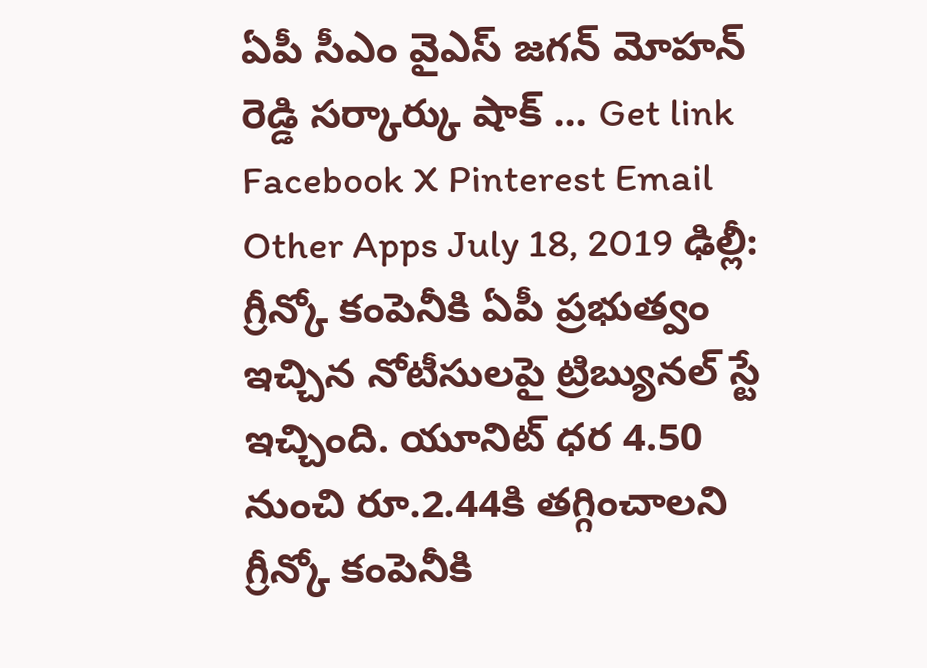ఏపీ సీఎం వైఎస్ జగన్ మోహన్ రెడ్డి సర్కార్కు షాక్ ... Get link Facebook X Pinterest Email Other Apps July 18, 2019 ఢిల్లీ: గ్రీన్కో కంపెనీకి ఏపీ ప్రభుత్వం ఇచ్చిన నోటీసులపై ట్రిబ్యునల్ స్టే ఇచ్చింది. యూనిట్ ధర 4.50 నుంచి రూ.2.44కి తగ్గించాలని గ్రీన్కో కంపెనీకి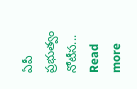ఏపీ ప్రభుత్వం నోటీస... Read more